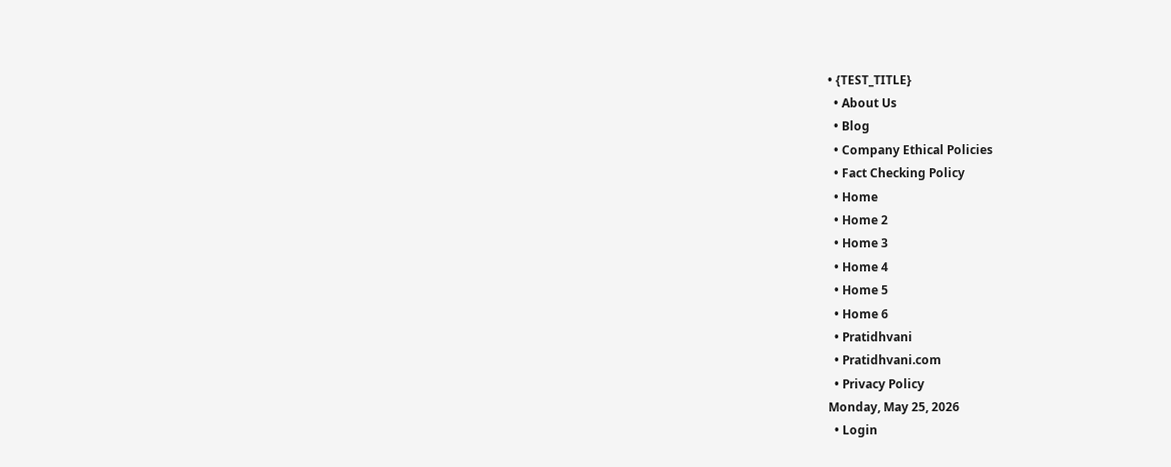• {TEST_TITLE}
  • About Us
  • Blog
  • Company Ethical Policies
  • Fact Checking Policy
  • Home
  • Home 2
  • Home 3
  • Home 4
  • Home 5
  • Home 6
  • Pratidhvani
  • Pratidhvani.com
  • Privacy Policy
Monday, May 25, 2026
  • Login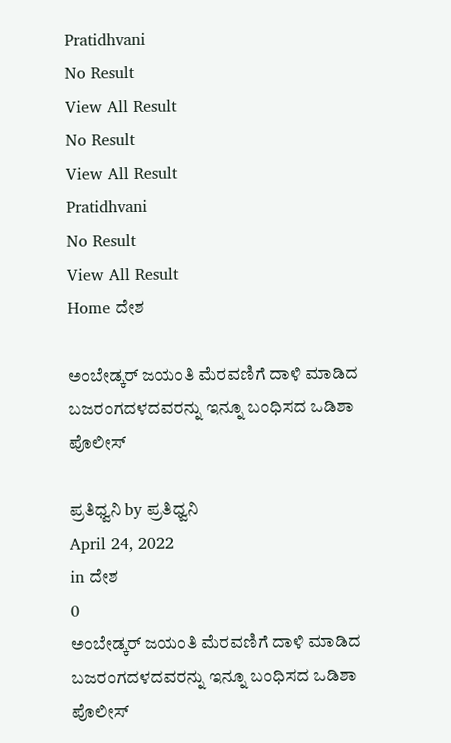Pratidhvani
No Result
View All Result
No Result
View All Result
Pratidhvani
No Result
View All Result
Home ದೇಶ

ಅಂಬೇಡ್ಕರ್‌ ಜಯಂತಿ ಮೆರವಣಿಗೆ ದಾಳಿ ಮಾಡಿದ ಬಜರಂಗದಳದವರನ್ನು ಇನ್ನೂ ಬಂಧಿಸದ ಒಡಿಶಾ ಪೊಲೀಸ್‌

ಪ್ರತಿಧ್ವನಿ by ಪ್ರತಿಧ್ವನಿ
April 24, 2022
in ದೇಶ
0
ಅಂಬೇಡ್ಕರ್‌ ಜಯಂತಿ ಮೆರವಣಿಗೆ ದಾಳಿ ಮಾಡಿದ ಬಜರಂಗದಳದವರನ್ನು ಇನ್ನೂ ಬಂಧಿಸದ ಒಡಿಶಾ ಪೊಲೀಸ್‌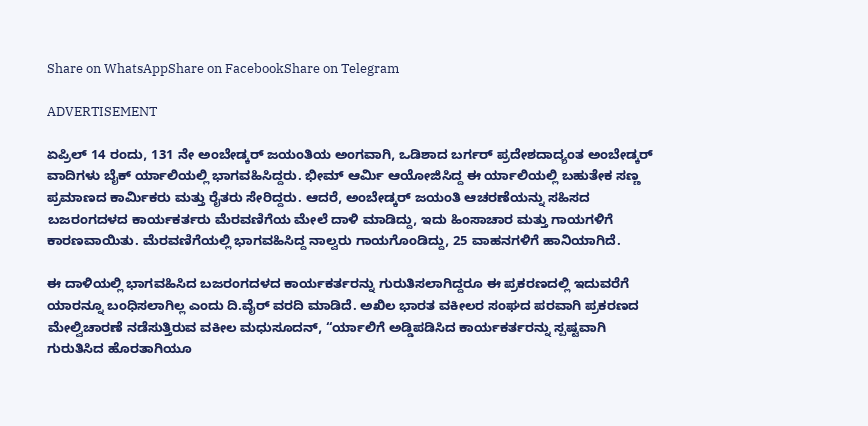Share on WhatsAppShare on FacebookShare on Telegram

ADVERTISEMENT

ಏಪ್ರಿಲ್ 14 ರಂದು, 131 ನೇ ಅಂಬೇಡ್ಕರ್ ಜಯಂತಿಯ ಅಂಗವಾಗಿ, ಒಡಿಶಾದ ಬರ್ಗರ್ ಪ್ರದೇಶದಾದ್ಯಂತ ಅಂಬೇಡ್ಕರ್ ವಾದಿಗಳು ಬೈಕ್ ರ್ಯಾಲಿಯಲ್ಲಿ ಭಾಗವಹಿಸಿದ್ದರು. ಭೀಮ್ ಆರ್ಮಿ ಆಯೋಜಿಸಿದ್ದ ಈ ರ್ಯಾಲಿಯಲ್ಲಿ ಬಹುತೇಕ ಸಣ್ಣ ಪ್ರಮಾಣದ ಕಾರ್ಮಿಕರು ಮತ್ತು ರೈತರು ಸೇರಿದ್ದರು. ಆದರೆ, ಅಂಬೇಡ್ಕರ್‌ ಜಯಂತಿ ಆಚರಣೆಯನ್ನು ಸಹಿಸದ ಬಜರಂಗದಳದ ಕಾರ್ಯಕರ್ತರು ಮೆರವಣಿಗೆಯ ಮೇಲೆ ದಾಳಿ ಮಾಡಿದ್ದು, ಇದು ಹಿಂಸಾಚಾರ ಮತ್ತು ಗಾಯಗಳಿಗೆ ಕಾರಣವಾಯಿತು. ಮೆರವಣಿಗೆಯಲ್ಲಿ ಭಾಗವಹಿಸಿದ್ದ ನಾಲ್ವರು ಗಾಯಗೊಂಡಿದ್ದು, 25 ವಾಹನಗಳಿಗೆ ಹಾನಿಯಾಗಿದೆ.

ಈ ದಾಳಿಯಲ್ಲಿ ಭಾಗವಹಿಸಿದ ಬಜರಂಗದಳದ ಕಾರ್ಯಕರ್ತರನ್ನು ಗುರುತಿಸಲಾಗಿದ್ದರೂ ಈ ಪ್ರಕರಣದಲ್ಲಿ ಇದುವರೆಗೆ ಯಾರನ್ನೂ ಬಂಧಿಸಲಾಗಿಲ್ಲ ಎಂದು ದಿ.ವೈರ್‌ ವರದಿ ಮಾಡಿದೆ. ಅಖಿಲ ಭಾರತ ವಕೀಲರ ಸಂಘದ ಪರವಾಗಿ ಪ್ರಕರಣದ ಮೇಲ್ವಿಚಾರಣೆ ನಡೆಸುತ್ತಿರುವ ವಕೀಲ ಮಧುಸೂದನ್, “ರ್ಯಾಲಿಗೆ ಅಡ್ಡಿಪಡಿಸಿದ ಕಾರ್ಯಕರ್ತರನ್ನು ಸ್ಪಷ್ಟವಾಗಿ ಗುರುತಿಸಿದ ಹೊರತಾಗಿಯೂ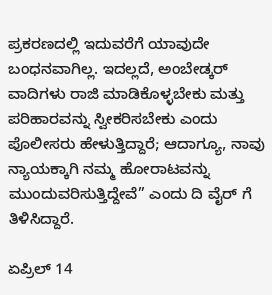ಪ್ರಕರಣದಲ್ಲಿ ಇದುವರೆಗೆ ಯಾವುದೇ ಬಂಧನವಾಗಿಲ್ಲ. ಇದಲ್ಲದೆ, ಅಂಬೇಡ್ಕರ್ ವಾದಿಗಳು ರಾಜಿ ಮಾಡಿಕೊಳ್ಳಬೇಕು ಮತ್ತು ಪರಿಹಾರವನ್ನು ಸ್ವೀಕರಿಸಬೇಕು ಎಂದು ಪೊಲೀಸರು ಹೇಳುತ್ತಿದ್ದಾರೆ; ಆದಾಗ್ಯೂ, ನಾವು ನ್ಯಾಯಕ್ಕಾಗಿ ನಮ್ಮ ಹೋರಾಟವನ್ನು ಮುಂದುವರಿಸುತ್ತಿದ್ದೇವೆ” ಎಂದು ದಿ ವೈರ್‌ ಗೆ ತಿಳಿಸಿದ್ದಾರೆ.

ಏಪ್ರಿಲ್ 14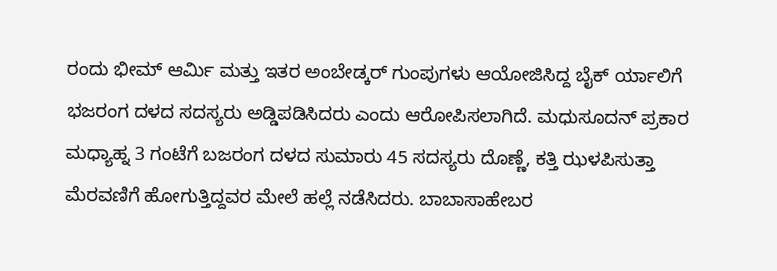ರಂದು ಭೀಮ್ ಆರ್ಮಿ ಮತ್ತು ಇತರ ಅಂಬೇಡ್ಕರ್ ಗುಂಪುಗಳು ಆಯೋಜಿಸಿದ್ದ ಬೈಕ್ ರ್ಯಾಲಿಗೆ ಭಜರಂಗ ದಳದ ಸದಸ್ಯರು ಅಡ್ಡಿಪಡಿಸಿದರು ಎಂದು ಆರೋಪಿಸಲಾಗಿದೆ. ಮಧುಸೂದನ್ ಪ್ರಕಾರ ಮಧ್ಯಾಹ್ನ 3 ಗಂಟೆಗೆ ಬಜರಂಗ ದಳದ ಸುಮಾರು 45 ಸದಸ್ಯರು ದೊಣ್ಣೆ, ಕತ್ತಿ ಝಳಪಿಸುತ್ತಾ ಮೆರವಣಿಗೆ ಹೋಗುತ್ತಿದ್ದವರ ಮೇಲೆ ಹಲ್ಲೆ ನಡೆಸಿದರು. ಬಾಬಾಸಾಹೇಬರ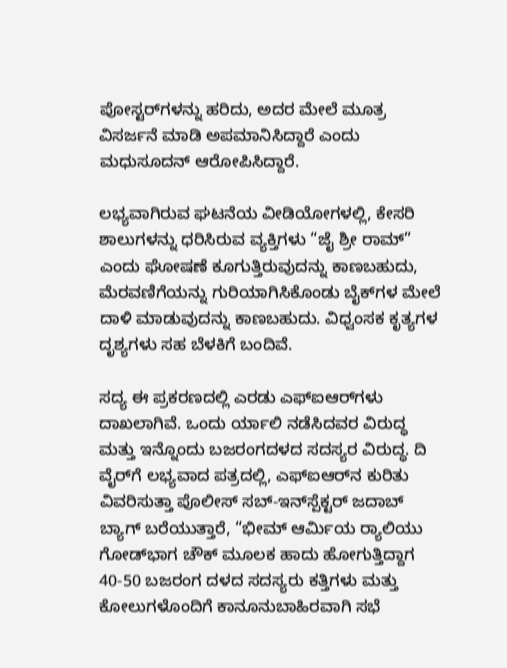ಪೋಸ್ಟರ್‌ಗಳನ್ನು ಹರಿದು, ಅದರ ಮೇಲೆ ಮೂತ್ರ ವಿಸರ್ಜನೆ ಮಾಡಿ ಅಪಮಾನಿಸಿದ್ದಾರೆ ಎಂದು ಮಧುಸೂದನ್ ಆರೋಪಿಸಿದ್ದಾರೆ.

ಲಭ್ಯವಾಗಿರುವ ಘಟನೆಯ ವೀಡಿಯೋಗಳಲ್ಲಿ, ಕೇಸರಿ ಶಾಲುಗಳನ್ನು ಧರಿಸಿರುವ ವ್ಯಕ್ತಿಗಳು “ಜೈ ಶ್ರೀ ರಾಮ್” ಎಂದು ಘೋಷಣೆ ಕೂಗುತ್ತಿರುವುದನ್ನು ಕಾಣಬಹುದು, ಮೆರವಣಿಗೆಯನ್ನು ಗುರಿಯಾಗಿಸಿಕೊಂಡು ಬೈಕ್‌ಗಳ ಮೇಲೆ ದಾಳಿ ಮಾಡುವುದನ್ನು ಕಾಣಬಹುದು. ವಿಧ್ವಂಸಕ ಕೃತ್ಯಗಳ ದೃಶ್ಯಗಳು ಸಹ ಬೆಳಕಿಗೆ ಬಂದಿವೆ.

ಸದ್ಯ ಈ ಪ್ರಕರಣದಲ್ಲಿ ಎರಡು ಎಫ್‌ಐಆರ್‌ಗಳು ದಾಖಲಾಗಿವೆ. ಒಂದು ರ್ಯಾಲಿ ನಡೆಸಿದವರ ವಿರುದ್ಧ ಮತ್ತು ಇನ್ನೊಂದು ಬಜರಂಗದಳದ ಸದಸ್ಯರ ವಿರುದ್ಧ. ದಿ ವೈರ್‌ಗೆ ಲಭ್ಯವಾದ ಪತ್ರದಲ್ಲಿ, ಎಫ್‌ಐಆರ್‌ನ ಕುರಿತು ವಿವರಿಸುತ್ತಾ ಪೊಲೀಸ್ ಸಬ್-ಇನ್‌ಸ್ಪೆಕ್ಟರ್ ಜದಾಬ್ ಬ್ಯಾಗ್ ಬರೆಯುತ್ತಾರೆ, “ಭೀಮ್ ಆರ್ಮಿಯ ರ‍್ಯಾಲಿಯು ಗೋಡ್‌ಭಾಗ ಚೌಕ್ ಮೂಲಕ ಹಾದು ಹೋಗುತ್ತಿದ್ದಾಗ 40-50 ಬಜರಂಗ ದಳದ ಸದಸ್ಯರು ಕತ್ತಿಗಳು ಮತ್ತು ಕೋಲುಗಳೊಂದಿಗೆ ಕಾನೂನುಬಾಹಿರವಾಗಿ ಸಭೆ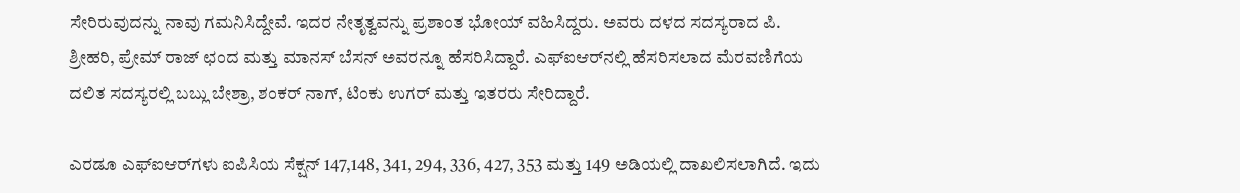ಸೇರಿರುವುದನ್ನು ನಾವು ಗಮನಿಸಿದ್ದೇವೆ. ಇದರ ನೇತೃತ್ವವನ್ನು ಪ್ರಶಾಂತ ಭೋಯ್ ವಹಿಸಿದ್ದರು. ಅವರು ದಳದ ಸದಸ್ಯರಾದ ಪಿ. ಶ್ರೀಹರಿ, ಪ್ರೇಮ್ ರಾಜ್ ಛಂದ ಮತ್ತು ಮಾನಸ್ ಬೆಸನ್ ಅವರನ್ನೂ ಹೆಸರಿಸಿದ್ದಾರೆ. ಎಫ್‌ಐಆರ್‌ನಲ್ಲಿ ಹೆಸರಿಸಲಾದ ಮೆರವಣಿಗೆಯ ದಲಿತ ಸದಸ್ಯರಲ್ಲಿ ಬಬ್ಲು ಬೇಶ್ರಾ, ಶಂಕರ್ ನಾಗ್, ಟಿಂಕು ಉಗರ್ ಮತ್ತು ಇತರರು ಸೇರಿದ್ದಾರೆ.

ಎರಡೂ ಎಫ್‌ಐಆರ್‌ಗಳು ಐಪಿಸಿಯ ಸೆಕ್ಷನ್ 147,148, 341, 294, 336, 427, 353 ಮತ್ತು 149 ಅಡಿಯಲ್ಲಿ ದಾಖಲಿಸಲಾಗಿದೆ. ಇದು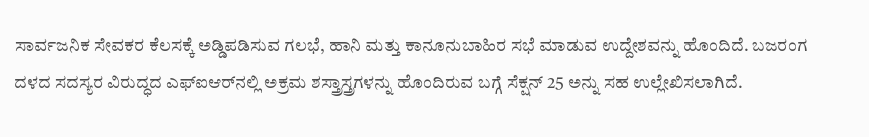ಸಾರ್ವಜನಿಕ ಸೇವಕರ ಕೆಲಸಕ್ಕೆ ಅಡ್ಡಿಪಡಿಸುವ ಗಲಭೆ, ಹಾನಿ ಮತ್ತು ಕಾನೂನುಬಾಹಿರ ಸಭೆ ಮಾಡುವ ಉದ್ದೇಶವನ್ನು ಹೊಂದಿದೆ. ಬಜರಂಗ ದಳದ ಸದಸ್ಯರ ವಿರುದ್ಧದ ಎಫ್‌ಐಆರ್‌ನಲ್ಲಿ ಅಕ್ರಮ ಶಸ್ತ್ರಾಸ್ತ್ರಗಳನ್ನು ಹೊಂದಿರುವ ಬಗ್ಗೆ ಸೆಕ್ಷನ್ 25 ಅನ್ನು ಸಹ ಉಲ್ಲೇಖಿಸಲಾಗಿದೆ.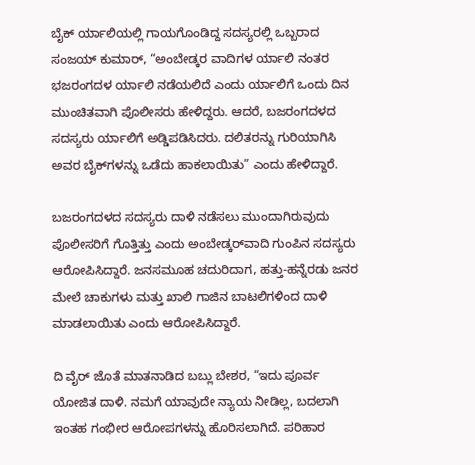ಬೈಕ್ ರ್ಯಾಲಿಯಲ್ಲಿ ಗಾಯಗೊಂಡಿದ್ದ ಸದಸ್ಯರಲ್ಲಿ ಒಬ್ಬರಾದ ಸಂಜಯ್ ಕುಮಾರ್, “ಅಂಬೇಡ್ಕರ ವಾದಿಗಳ ರ್ಯಾಲಿ ನಂತರ ಭಜರಂಗದಳ ರ್ಯಾಲಿ ನಡೆಯಲಿದೆ ಎಂದು ರ್ಯಾಲಿಗೆ ಒಂದು ದಿನ ಮುಂಚಿತವಾಗಿ ಪೊಲೀಸರು ಹೇಳಿದ್ದರು. ಆದರೆ, ಬಜರಂಗದಳದ ಸದಸ್ಯರು ರ್ಯಾಲಿಗೆ ಅಡ್ಡಿಪಡಿಸಿದರು. ದಲಿತರನ್ನು ಗುರಿಯಾಗಿಸಿ ಅವರ ಬೈಕ್‌ಗಳನ್ನು ಒಡೆದು ಹಾಕಲಾಯಿತು” ಎಂದು ಹೇಳಿದ್ದಾರೆ.

ಬಜರಂಗದಳದ ಸದಸ್ಯರು ದಾಳಿ ನಡೆಸಲು ಮುಂದಾಗಿರುವುದು ಪೊಲೀಸರಿಗೆ ಗೊತ್ತಿತ್ತು ಎಂದು ಅಂಬೇಡ್ಕರ್‌ವಾದಿ ಗುಂಪಿನ ಸದಸ್ಯರು ಆರೋಪಿಸಿದ್ದಾರೆ. ಜನಸಮೂಹ ಚದುರಿದಾಗ, ಹತ್ತು-ಹನ್ನೆರಡು ಜನರ ಮೇಲೆ ಚಾಕುಗಳು ಮತ್ತು ಖಾಲಿ ಗಾಜಿನ ಬಾಟಲಿಗಳಿಂದ ದಾಳಿ ಮಾಡಲಾಯಿತು ಎಂದು ಆರೋಪಿಸಿದ್ದಾರೆ.

ದಿ ವೈರ್ ಜೊತೆ ಮಾತನಾಡಿದ ಬಬ್ಲು ಬೇಶರ, “ಇದು ಪೂರ್ವ ಯೋಜಿತ ದಾಳಿ. ನಮಗೆ ಯಾವುದೇ ನ್ಯಾಯ ನೀಡಿಲ್ಲ, ಬದಲಾಗಿ ಇಂತಹ ಗಂಭೀರ ಆರೋಪಗಳನ್ನು ಹೊರಿಸಲಾಗಿದೆ. ಪರಿಹಾರ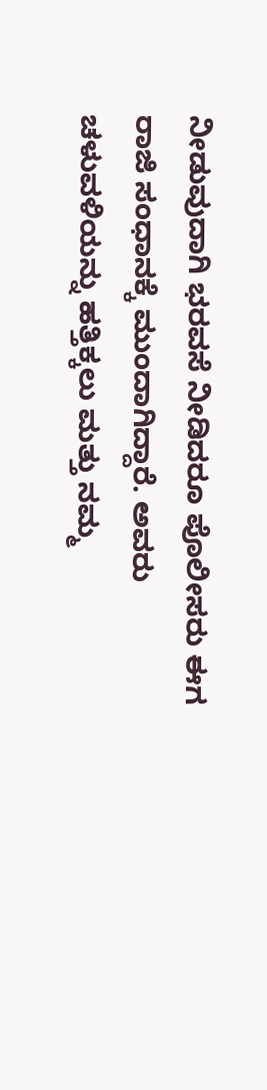ನೀಡುವುದಾಗಿ ಭರವಸೆ ನೀಡಿದರೂ ಪೊಲೀಸರು ಈಗ ರಾಜಿ ಸಂಧಾನಕ್ಕೆ ಮುಂದಾಗಿದ್ದಾರೆ. ಅವರು ಚಳುವಳಿಯನ್ನು ಹತ್ತಿಕ್ಕಲು ಮತ್ತು ನಮ್ಮ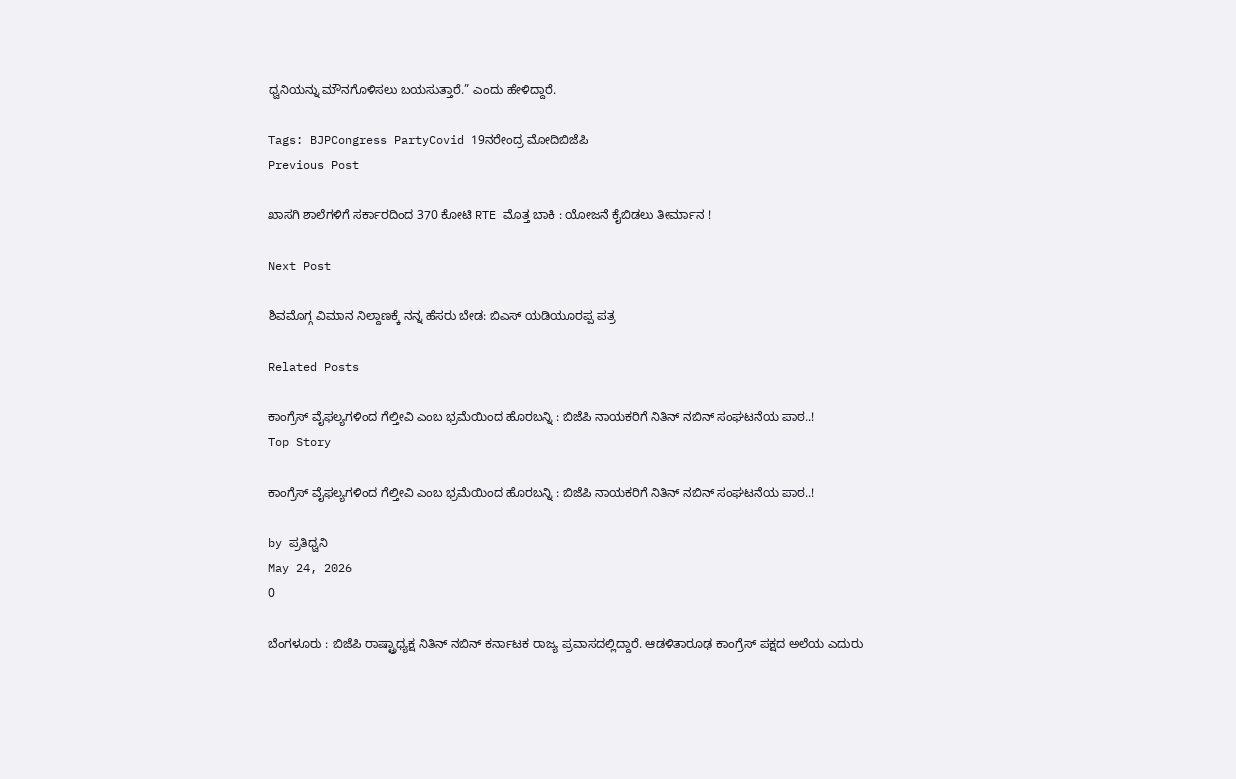ಧ್ವನಿಯನ್ನು ಮೌನಗೊಳಿಸಲು ಬಯಸುತ್ತಾರೆ.” ಎಂದು ಹೇಳಿದ್ದಾರೆ.

Tags: BJPCongress PartyCovid 19ನರೇಂದ್ರ ಮೋದಿಬಿಜೆಪಿ
Previous Post

ಖಾಸಗಿ ಶಾಲೆಗಳಿಗೆ ಸರ್ಕಾರದಿಂದ 370 ಕೋಟಿ RTE ಮೊತ್ತ ಬಾಕಿ : ಯೋಜನೆ ಕೈಬಿಡಲು ತೀರ್ಮಾನ !

Next Post

ಶಿವಮೊಗ್ಗ ವಿಮಾನ ನಿಲ್ದಾಣಕ್ಕೆ ನನ್ನ ಹೆಸರು ಬೇಡ: ಬಿಎಸ್ ಯಡಿಯೂರಪ್ಪ ಪತ್ರ

Related Posts

ಕಾಂಗ್ರೆಸ್‌ ವೈಫಲ್ಯಗಳಿಂದ ಗೆಲ್ತೀವಿ ಎಂಬ ಭ್ರಮೆಯಿಂದ ಹೊರಬನ್ನಿ : ಬಿಜೆಪಿ ನಾಯಕರಿಗೆ ನಿತಿನ್‌ ನಬಿನ್‌ ಸಂಘಟನೆಯ ಪಾಠ..!
Top Story

ಕಾಂಗ್ರೆಸ್‌ ವೈಫಲ್ಯಗಳಿಂದ ಗೆಲ್ತೀವಿ ಎಂಬ ಭ್ರಮೆಯಿಂದ ಹೊರಬನ್ನಿ : ಬಿಜೆಪಿ ನಾಯಕರಿಗೆ ನಿತಿನ್‌ ನಬಿನ್‌ ಸಂಘಟನೆಯ ಪಾಠ..!

by ಪ್ರತಿಧ್ವನಿ
May 24, 2026
0

ಬೆಂಗಳೂರು : ಬಿಜೆಪಿ ರಾಷ್ಟ್ರಾಧ್ಯಕ್ಷ ನಿತಿನ್‌ ನಬಿನ್‌ ಕರ್ನಾಟಕ ರಾಜ್ಯ ಪ್ರವಾಸದಲ್ಲಿದ್ದಾರೆ. ಆಡಳಿತಾರೂಢ ಕಾಂಗ್ರೆಸ್‌ ಪಕ್ಷದ ಅಲೆಯ ಎದುರು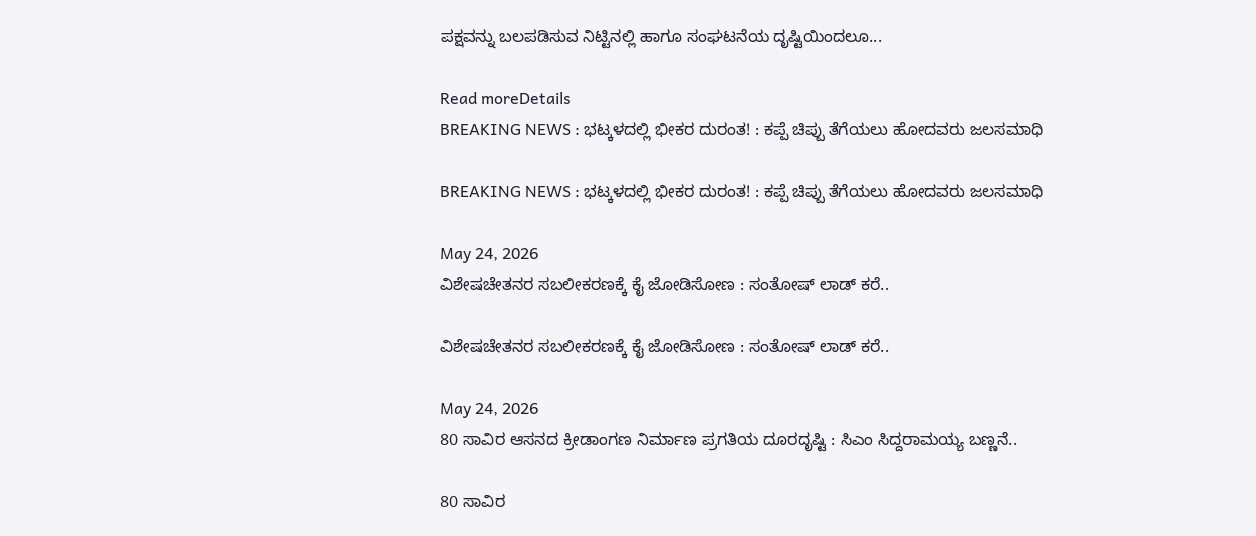ಪಕ್ಷವನ್ನು ಬಲಪಡಿಸುವ ನಿಟ್ಟಿನಲ್ಲಿ ಹಾಗೂ ಸಂಘಟನೆಯ ದೃಷ್ಟಿಯಿಂದಲೂ...

Read moreDetails
BREAKING NEWS : ಭಟ್ಕಳದಲ್ಲಿ ಭೀಕರ ದುರಂತ! : ಕಪ್ಪೆ ಚಿಪ್ಪು ತೆಗೆಯಲು ಹೋದವರು ಜಲಸಮಾಧಿ

BREAKING NEWS : ಭಟ್ಕಳದಲ್ಲಿ ಭೀಕರ ದುರಂತ! : ಕಪ್ಪೆ ಚಿಪ್ಪು ತೆಗೆಯಲು ಹೋದವರು ಜಲಸಮಾಧಿ

May 24, 2026
ವಿಶೇಷಚೇತನರ ಸಬಲೀಕರಣಕ್ಕೆ ಕೈ ಜೋಡಿಸೋಣ : ಸಂತೋಷ್‌ ಲಾಡ್‌ ಕರೆ..

ವಿಶೇಷಚೇತನರ ಸಬಲೀಕರಣಕ್ಕೆ ಕೈ ಜೋಡಿಸೋಣ : ಸಂತೋಷ್‌ ಲಾಡ್‌ ಕರೆ..

May 24, 2026
80 ಸಾವಿರ ಆಸನದ ಕ್ರೀಡಾಂಗಣ ನಿರ್ಮಾಣ ಪ್ರಗತಿಯ ದೂರದೃಷ್ಟಿ : ಸಿಎಂ ಸಿದ್ದರಾಮಯ್ಯ ಬಣ್ಣನೆ..

80 ಸಾವಿರ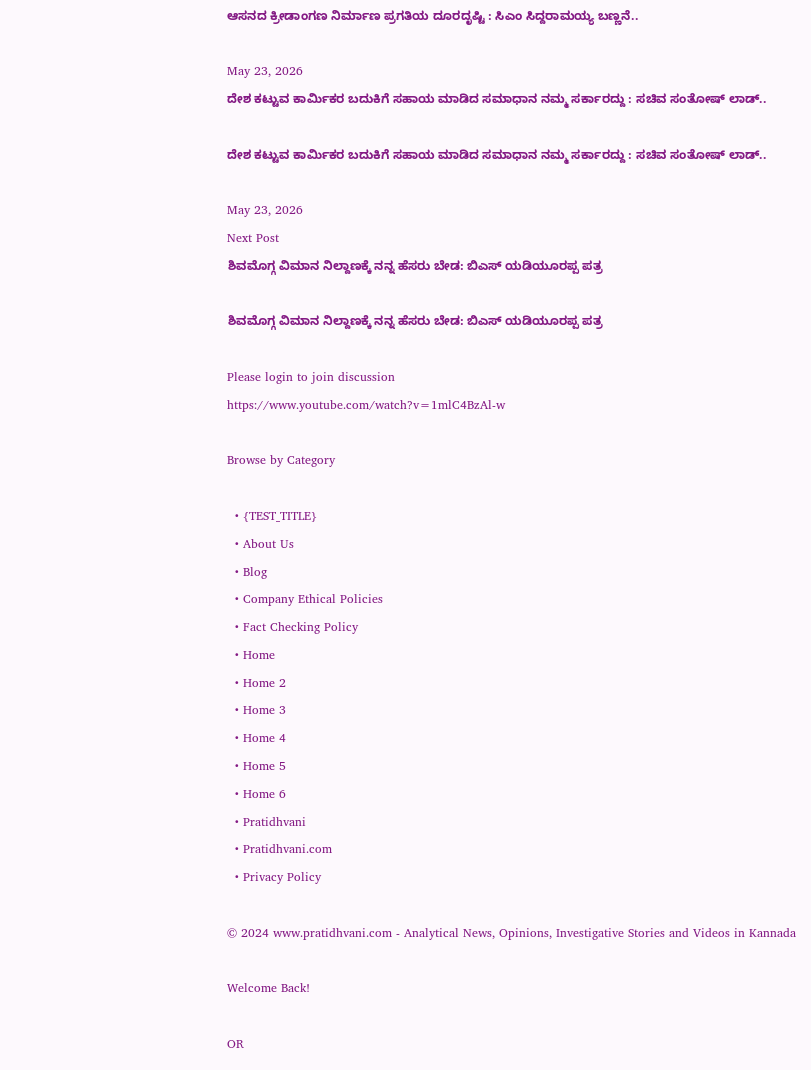ಆಸನದ ಕ್ರೀಡಾಂಗಣ ನಿರ್ಮಾಣ ಪ್ರಗತಿಯ ದೂರದೃಷ್ಟಿ : ಸಿಎಂ ಸಿದ್ದರಾಮಯ್ಯ ಬಣ್ಣನೆ..

May 23, 2026
ದೇಶ ಕಟ್ಟುವ ಕಾರ್ಮಿಕರ ಬದುಕಿಗೆ ಸಹಾಯ ಮಾಡಿದ ಸಮಾಧಾನ ನಮ್ಮ ಸರ್ಕಾರದ್ದು : ಸಚಿವ ಸಂತೋಷ್‌ ಲಾಡ್..

ದೇಶ ಕಟ್ಟುವ ಕಾರ್ಮಿಕರ ಬದುಕಿಗೆ ಸಹಾಯ ಮಾಡಿದ ಸಮಾಧಾನ ನಮ್ಮ ಸರ್ಕಾರದ್ದು : ಸಚಿವ ಸಂತೋಷ್‌ ಲಾಡ್..

May 23, 2026
Next Post
ಶಿವಮೊಗ್ಗ ವಿಮಾನ ನಿಲ್ದಾಣಕ್ಕೆ ನನ್ನ ಹೆಸರು ಬೇಡ: ಬಿಎಸ್ ಯಡಿಯೂರಪ್ಪ ಪತ್ರ

ಶಿವಮೊಗ್ಗ ವಿಮಾನ ನಿಲ್ದಾಣಕ್ಕೆ ನನ್ನ ಹೆಸರು ಬೇಡ: ಬಿಎಸ್ ಯಡಿಯೂರಪ್ಪ ಪತ್ರ

Please login to join discussion
https://www.youtube.com/watch?v=1mlC4BzAl-w

Browse by Category

  • {TEST_TITLE}
  • About Us
  • Blog
  • Company Ethical Policies
  • Fact Checking Policy
  • Home
  • Home 2
  • Home 3
  • Home 4
  • Home 5
  • Home 6
  • Pratidhvani
  • Pratidhvani.com
  • Privacy Policy

© 2024 www.pratidhvani.com - Analytical News, Opinions, Investigative Stories and Videos in Kannada

Welcome Back!

OR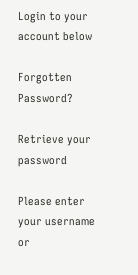Login to your account below

Forgotten Password?

Retrieve your password

Please enter your username or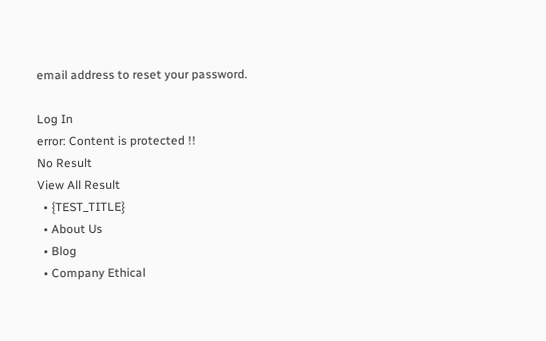email address to reset your password.

Log In
error: Content is protected !!
No Result
View All Result
  • {TEST_TITLE}
  • About Us
  • Blog
  • Company Ethical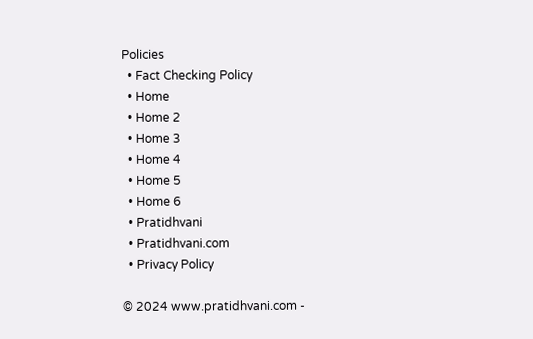Policies
  • Fact Checking Policy
  • Home
  • Home 2
  • Home 3
  • Home 4
  • Home 5
  • Home 6
  • Pratidhvani
  • Pratidhvani.com
  • Privacy Policy

© 2024 www.pratidhvani.com -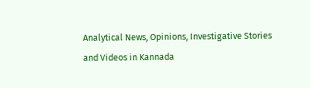Analytical News, Opinions, Investigative Stories and Videos in Kannada